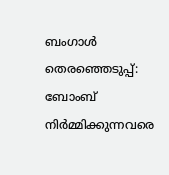ബംഗാൾ തെരഞ്ഞെടുപ്പ്: ബോംബ് നിർമ്മിക്കുന്നവരെ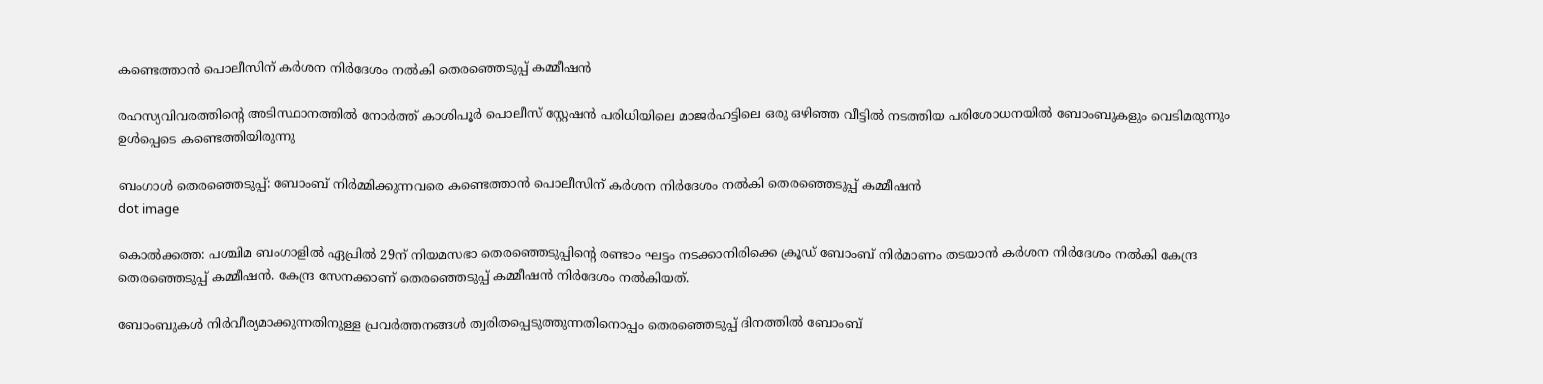കണ്ടെത്താൻ പൊലീസിന് കർശന നിർദേശം നൽകി തെരഞ്ഞെടുപ്പ് കമ്മീഷൻ

രഹസ്യവിവരത്തിന്റെ അടിസ്ഥാനത്തിൽ നോർത്ത് കാശിപൂർ പൊലീസ് സ്റ്റേഷൻ പരിധിയിലെ മാജർഹട്ടിലെ ഒരു ഒഴിഞ്ഞ വീട്ടിൽ നടത്തിയ പരിശോധനയിൽ ബോംബുകളും വെടിമരുന്നും ഉൾപ്പെടെ കണ്ടെത്തിയിരുന്നു

ബംഗാൾ തെരഞ്ഞെടുപ്പ്: ബോംബ് നിർമ്മിക്കുന്നവരെ കണ്ടെത്താൻ പൊലീസിന് കർശന നിർദേശം നൽകി തെരഞ്ഞെടുപ്പ് കമ്മീഷൻ
dot image

കൊൽക്കത്ത: പശ്ചിമ ബംഗാളിൽ ഏപ്രിൽ 29ന് നിയമസഭാ തെരഞ്ഞെടുപ്പിന്റെ രണ്ടാം ഘട്ടം നടക്കാനിരിക്കെ ക്രൂഡ് ബോംബ് നിർമാണം തടയാൻ കർശന നിർദേശം നൽകി കേന്ദ്ര തെരഞ്ഞെടുപ്പ് കമ്മീഷൻ. കേന്ദ്ര സേനക്കാണ് തെരഞ്ഞെടുപ്പ് കമ്മീഷൻ നിർദേശം നൽകിയത്.

ബോംബുകൾ നിർവീര്യമാക്കുന്നതിനുള്ള പ്രവർത്തനങ്ങൾ ത്വരിതപ്പെടുത്തുന്നതിനൊപ്പം തെരഞ്ഞെടുപ്പ് ദിനത്തിൽ ബോംബ്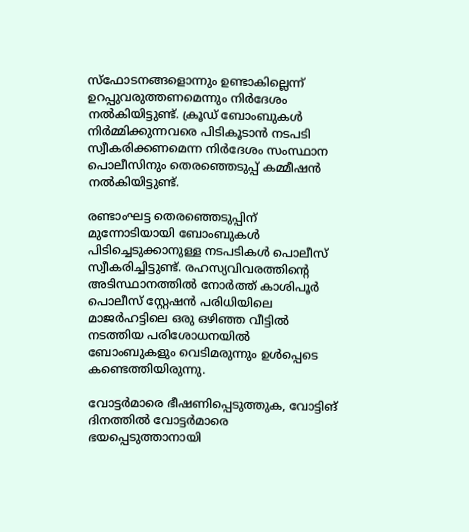സ്‌ഫോടനങ്ങളൊന്നും ഉണ്ടാകില്ലെന്ന് ഉറപ്പുവരുത്തണമെന്നും നിർദേശം നൽകിയിട്ടുണ്ട്. ക്രൂഡ് ബോംബുകൾ നിർമ്മിക്കുന്നവരെ പിടികൂടാൻ നടപടി സ്വീകരിക്കണമെന്ന നിർദേശം സംസ്ഥാന പൊലീസിനും തെരഞ്ഞെടുപ്പ് കമ്മീഷൻ നൽകിയിട്ടുണ്ട്.

രണ്ടാംഘട്ട തെരഞ്ഞെടുപ്പിന് മുന്നോടിയായി ബോംബുകൾ പിടിച്ചെടുക്കാനുള്ള നടപടികൾ പൊലീസ് സ്വീകരിച്ചിട്ടുണ്ട്. രഹസ്യവിവരത്തിന്റെ അടിസ്ഥാനത്തിൽ നോർത്ത് കാശിപൂർ പൊലീസ് സ്റ്റേഷൻ പരിധിയിലെ മാജർഹട്ടിലെ ഒരു ഒഴിഞ്ഞ വീട്ടിൽ നടത്തിയ പരിശോധനയിൽ ബോംബുകളും വെടിമരുന്നും ഉൾപ്പെടെ കണ്ടെത്തിയിരുന്നു.

വോട്ടർമാരെ ഭീഷണിപ്പെടുത്തുക, വോട്ടിങ് ദിനത്തിൽ വോട്ടർമാരെ ഭയപ്പെടുത്താനായി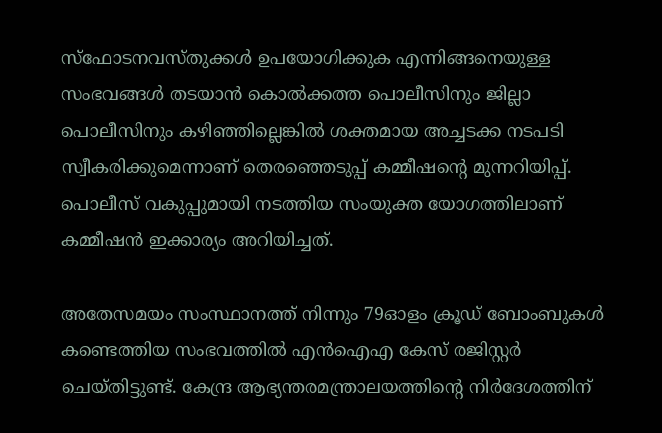സ്‌ഫോടനവസ്തുക്കൾ ഉപയോഗിക്കുക എന്നിങ്ങനെയുള്ള സംഭവങ്ങൾ തടയാൻ കൊൽക്കത്ത പൊലീസിനും ജില്ലാ പൊലീസിനും കഴിഞ്ഞില്ലെങ്കിൽ ശക്തമായ അച്ചടക്ക നടപടി സ്വീകരിക്കുമെന്നാണ് തെരഞ്ഞെടുപ്പ് കമ്മീഷന്റെ മുന്നറിയിപ്പ്. പൊലീസ് വകുപ്പുമായി നടത്തിയ സംയുക്ത യോഗത്തിലാണ് കമ്മീഷൻ ഇക്കാര്യം അറിയിച്ചത്.

അതേസമയം സംസ്ഥാനത്ത് നിന്നും 79ഓളം ക്രൂഡ് ബോംബുകൾ കണ്ടെത്തിയ സംഭവത്തിൽ എൻഐഎ കേസ് രജിസ്റ്റർ ചെയ്തിട്ടുണ്ട്. കേന്ദ്ര ആഭ്യന്തരമന്ത്രാലയത്തിന്റെ നിർദേശത്തിന്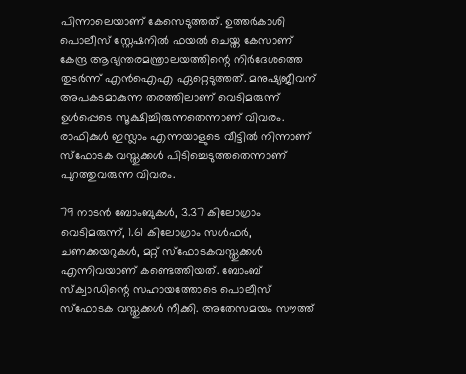പിന്നാലെയാണ് കേസെടുത്തത്. ഉത്തർകാശി പൊലീസ് സ്റ്റേഷനിൽ ഫയൽ ചെയ്ത കേസാണ് കേന്ദ്ര ആഭ്യന്തരമന്ത്രാലയത്തിന്റെ നിർദേശത്തെ തുടർന്ന് എൻഐഎ ഏറ്റെടുത്തത്. മനുഷ്യജീവന് അപകടമാകുന്ന തരത്തിലാണ് വെടിമരുന്ന് ഉൾപ്പെടെ സൂക്ഷിച്ചിരുന്നതെന്നാണ് വിവരം. രാഫികുൾ ഇസ്ലാം എന്നയാളുടെ വീട്ടിൽ നിന്നാണ് സ്‌ഫോടക വസ്തുക്കൾ പിടിച്ചെടുത്തതെന്നാണ് പുറത്തുവരുന്ന വിവരം.

79 നാടൻ ബോംബുകൾ, 3.37 കിലോഗ്രാം വെടിമരുന്ന്, 1.61 കിലോഗ്രാം സൾഫർ, ചണക്കയറുകൾ, മറ്റ് സ്‌ഫോടകവസ്തുക്കൾ എന്നിവയാണ് കണ്ടെത്തിയത്. ബോംബ് സ്‌ക്വാഡിന്റെ സഹായത്തോടെ പൊലീസ് സ്‌ഫോടക വസ്തുക്കൾ നീക്കി. അതേസമയം സൗത്ത്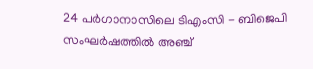24 പർഗാനാസിലെ ടിഎംസി - ബിജെപി സംഘർഷത്തിൽ അഞ്ച്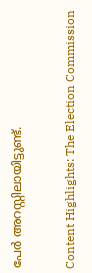പേർ അറസ്റ്റിലായിട്ടുണ്ട്.

Content Highlights: The Election Commission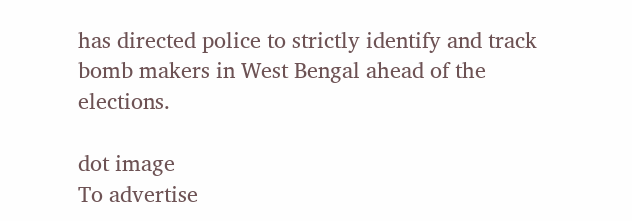has directed police to strictly identify and track bomb makers in West Bengal ahead of the elections.

dot image
To advertise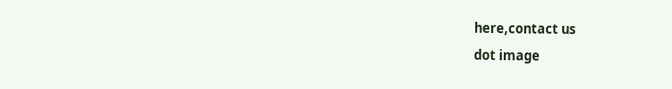here,contact us
dot image